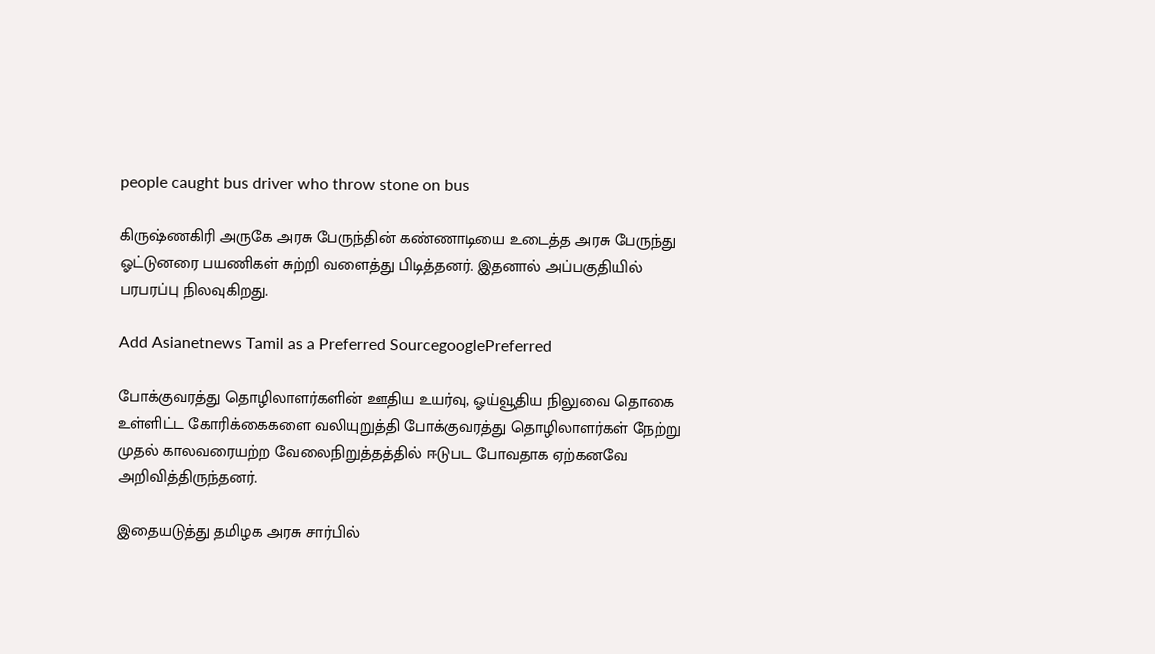people caught bus driver who throw stone on bus

கிருஷ்ணகிரி அருகே அரசு பேருந்தின் கண்ணாடியை உடைத்த அரசு பேருந்து ஓட்டுனரை பயணிகள் சுற்றி வளைத்து பிடித்தனர். இதனால் அப்பகுதியில் பரபரப்பு நிலவுகிறது.

Add Asianetnews Tamil as a Preferred SourcegooglePreferred

போக்குவரத்து தொழிலாளர்களின் ஊதிய உயர்வு, ஓய்வூதிய நிலுவை தொகை உள்ளிட்ட கோரிக்கைகளை வலியுறுத்தி போக்குவரத்து தொழிலாளர்கள் நேற்று முதல் காலவரையற்ற வேலைநிறுத்தத்தில் ஈடுபட போவதாக ஏற்கனவே அறிவித்திருந்தனர்.

இதையடுத்து தமிழக அரசு சார்பில்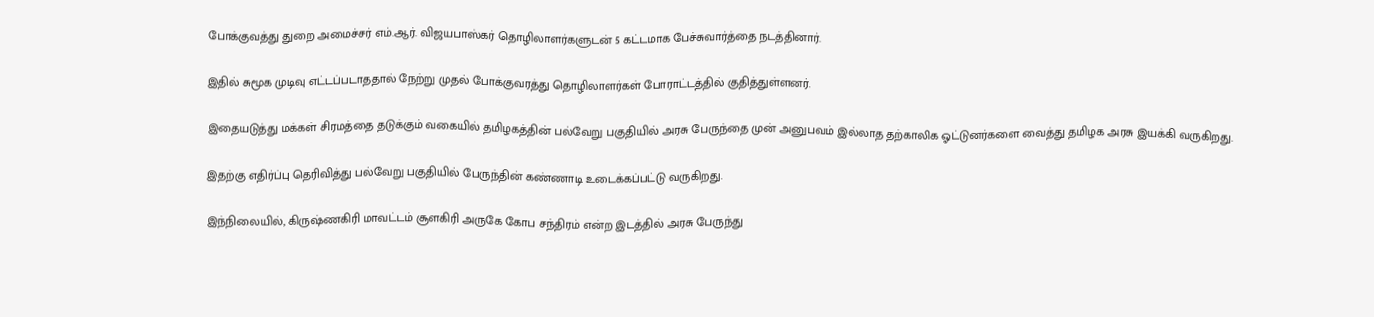போக்குவத்து துறை அமைச்சர் எம்.ஆர். விஜயபாஸ்கர் தொழிலாளர்களுடன் 5 கட்டமாக பேச்சுவார்த்தை நடத்தினார்.

இதில் சுமூக முடிவு எட்டப்படாததால் நேற்று முதல் போக்குவரத்து தொழிலாளர்கள் போராட்டத்தில் குதித்துள்ளனர்.

இதையடுத்து மக்கள் சிரமத்தை தடுக்கும் வகையில் தமிழகத்தின் பல்வேறு பகுதியில் அரசு பேருந்தை முன் அனுபவம் இல்லாத தற்காலிக ஓட்டுனர்களை வைத்து தமிழக அரசு இயக்கி வருகிறது.

இதற்கு எதிர்ப்பு தெரிவித்து பல்வேறு பகுதியில் பேருந்தின் கண்ணாடி உடைக்கப்பட்டு வருகிறது.

இந்நிலையில், கிருஷ்ணகிரி மாவட்டம் சூளகிரி அருகே கோப சந்திரம் என்ற இடத்தில் அரசு பேருந்து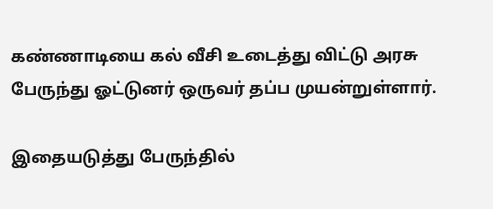கண்ணாடியை கல் வீசி உடைத்து விட்டு அரசு பேருந்து ஓட்டுனர் ஒருவர் தப்ப முயன்றுள்ளார்.

இதையடுத்து பேருந்தில்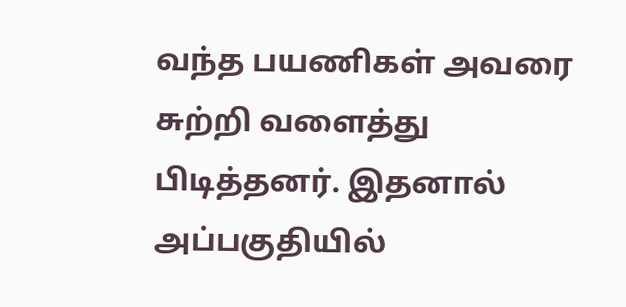வந்த பயணிகள் அவரை சுற்றி வளைத்து பிடித்தனர். இதனால் அப்பகுதியில்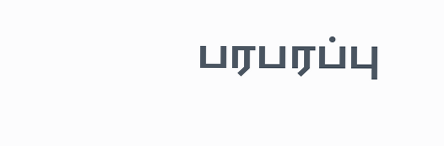பரபரப்பு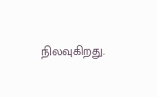நிலவுகிறது.